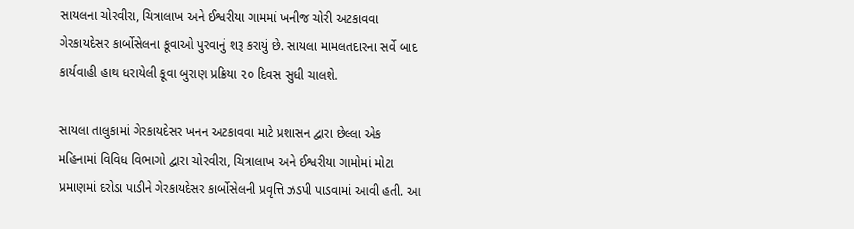સાયલના ચોરવીરા, ચિત્રાલાખ અને ઈશ્વરીયા ગામમાં ખનીજ ચોરી અટકાવવા ગેરકાયદેસર કાર્બોસેલના કૂવાઓ પુરવાનું શરૂ કરાયું છે. સાયલા મામલતદારના સર્વે બાદ કાર્યવાહી હાથ ધરાયેલી કૂવા બુરાણ પ્રક્રિયા ૨૦ દિવસ સુધી ચાલશે.

સાયલા તાલુકામાં ગેરકાયદેસર ખનન અટકાવવા માટે પ્રશાસન દ્વારા છેલ્લા એક મહિનામાં વિવિધ વિભાગો દ્વારા ચોરવીરા, ચિત્રાલાખ અને ઈશ્વરીયા ગામોમાં મોટા પ્રમાણમાં દરોડા પાડીને ગેરકાયદેસર કાર્બોસેલની પ્રવૃત્તિ ઝડપી પાડવામાં આવી હતી. આ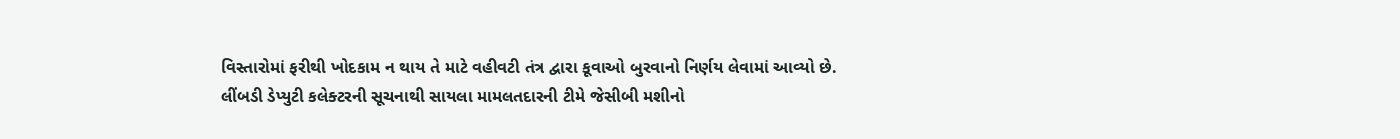વિસ્તારોમાં ફરીથી ખોદકામ ન થાય તે માટે વહીવટી તંત્ર દ્વારા કૂવાઓ બુરવાનો નિર્ણય લેવામાં આવ્યો છે.
લીંબડી ડેપ્યુટી કલેક્ટરની સૂચનાથી સાયલા મામલતદારની ટીમે જેસીબી મશીનો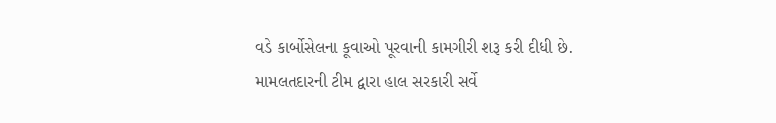વડે કાર્બોસેલના કૂવાઓ પૂરવાની કામગીરી શરૂ કરી દીધી છે. મામલતદારની ટીમ દ્વારા હાલ સરકારી સર્વે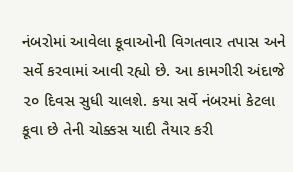નંબરોમાં આવેલા કૂવાઓની વિગતવાર તપાસ અને સર્વે કરવામાં આવી રહ્યો છે. આ કામગીરી અંદાજે ૨૦ દિવસ સુધી ચાલશે. કયા સર્વે નંબરમાં કેટલા કૂવા છે તેની ચોક્કસ યાદી તૈયાર કરી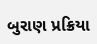બુરાણ પ્રક્રિયા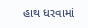હાથ ધરવામાં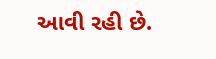આવી રહી છે.